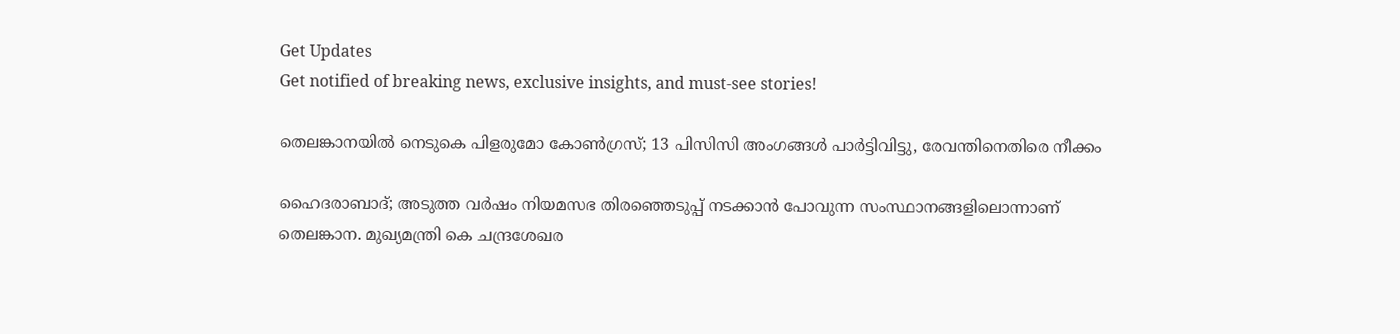Get Updates
Get notified of breaking news, exclusive insights, and must-see stories!

തെലങ്കാനയില്‍ നെടുകെ പിളരുമോ കോണ്‍ഗ്രസ്; 13 പിസിസി അംഗങ്ങള്‍ പാർട്ടിവിട്ടു, രേവന്തിനെതിരെ നീക്കം

ഹൈദരാബാദ്; അടുത്ത വർഷം നിയമസഭ തിരഞ്ഞെടുപ്പ് നടക്കാന്‍ പോവുന്ന സംസ്ഥാനങ്ങളിലൊന്നാണ് തെലങ്കാന. മുഖ്യമന്ത്രി കെ ചന്ദ്രശേഖര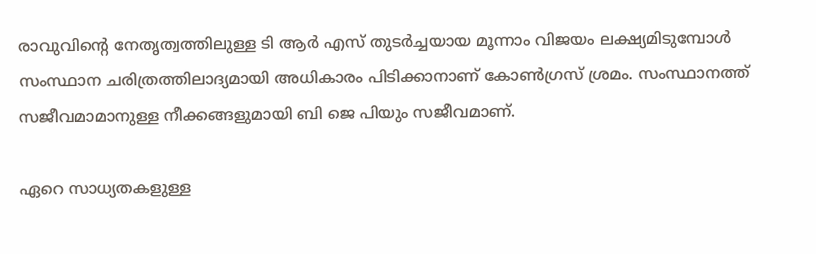രാവുവിന്റെ നേതൃത്വത്തിലുള്ള ടി ആർ എസ് തുടർച്ചയായ മൂന്നാം വിജയം ലക്ഷ്യമിടുമ്പോള്‍ സംസ്ഥാന ചരിത്രത്തിലാദ്യമായി അധികാരം പിടിക്കാനാണ് കോണ്‍ഗ്രസ് ശ്രമം. സംസ്ഥാനത്ത് സജീവമാമാനുള്ള നീക്കങ്ങളുമായി ബി ജെ പിയും സജീവമാണ്.

ഏറെ സാധ്യതകളുള്ള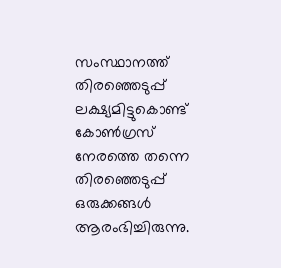സംസ്ഥാനത്ത് തിരഞ്ഞെടുപ്പ് ലക്ഷ്യമിട്ടുകൊണ്ട് കോണ്‍ഗ്രസ് നേരത്തെ തന്നെ തിരഞ്ഞെടുപ്പ് ഒരുക്കങ്ങള്‍ ആരംഭിച്ചിരുന്നു.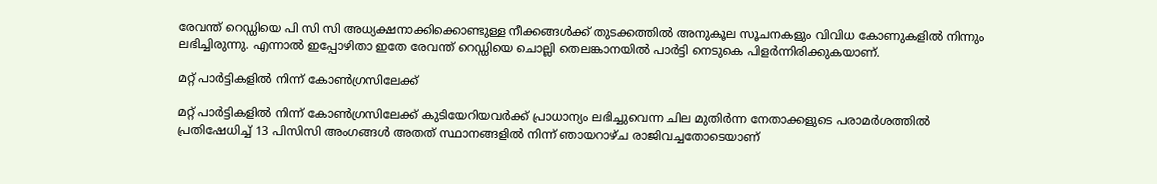രേവന്ത് റെഡ്ഡിയെ പി സി സി അധ്യക്ഷനാക്കിക്കൊണ്ടുള്ള നീക്കങ്ങള്‍ക്ക് തുടക്കത്തില്‍ അനുകൂല സൂചനകളും വിവിധ കോണുകളില്‍ നിന്നും ലഭിച്ചിരുന്നു. എന്നാല്‍ ഇപ്പോഴിതാ ഇതേ രേവന്ത് റെഡ്ഡിയെ ചൊല്ലി തെലങ്കാനയില്‍ പാർട്ടി നെടുകെ പിളർന്നിരിക്കുകയാണ്.

മറ്റ് പാർട്ടികളിൽ നിന്ന് കോൺഗ്രസിലേക്ക്

മറ്റ് പാർട്ടികളിൽ നിന്ന് കോൺഗ്രസിലേക്ക് കുടിയേറിയവർക്ക് പ്രാധാന്യം ലഭിച്ചുവെന്ന ചില മുതിർന്ന നേതാക്കളുടെ പരാമർശത്തിൽ പ്രതിഷേധിച്ച് 13 പിസിസി അംഗങ്ങൾ അതത് സ്ഥാനങ്ങളിൽ നിന്ന് ഞായറാഴ്ച രാജിവച്ചതോടെയാണ്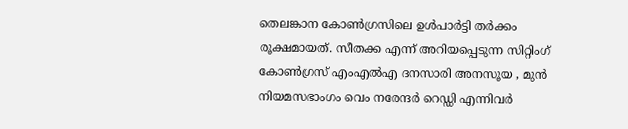തെലങ്കാന കോൺഗ്രസിലെ ഉൾപാർട്ടി തർക്കം രൂക്ഷമായത്. സീതക്ക എന്ന് അറിയപ്പെടുന്ന സിറ്റിംഗ് കോൺഗ്രസ് എംഎൽഎ ദനസാരി അനസൂയ , മുൻ നിയമസഭാംഗം വെം നരേന്ദർ റെഡ്ഡി എന്നിവർ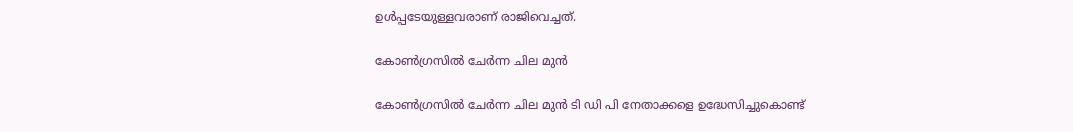ഉള്‍പ്പടേയുള്ളവരാണ് രാജിവെച്ചത്.

കോൺഗ്രസിൽ ചേർന്ന ചില മുൻ

കോൺഗ്രസിൽ ചേർന്ന ചില മുൻ ടി ഡി പി നേതാക്കളെ ഉദ്ധേസിച്ചുകൊണ്ട്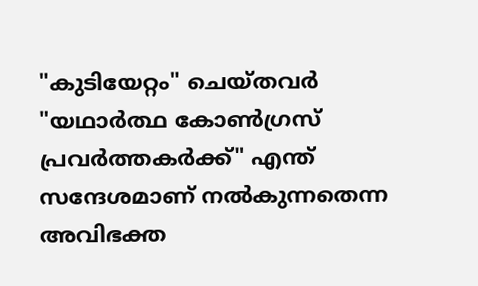"കുടിയേറ്റം" ചെയ്തവർ "യഥാർത്ഥ കോൺഗ്രസ് പ്രവർത്തകർക്ക്" എന്ത് സന്ദേശമാണ് നൽകുന്നതെന്ന അവിഭക്ത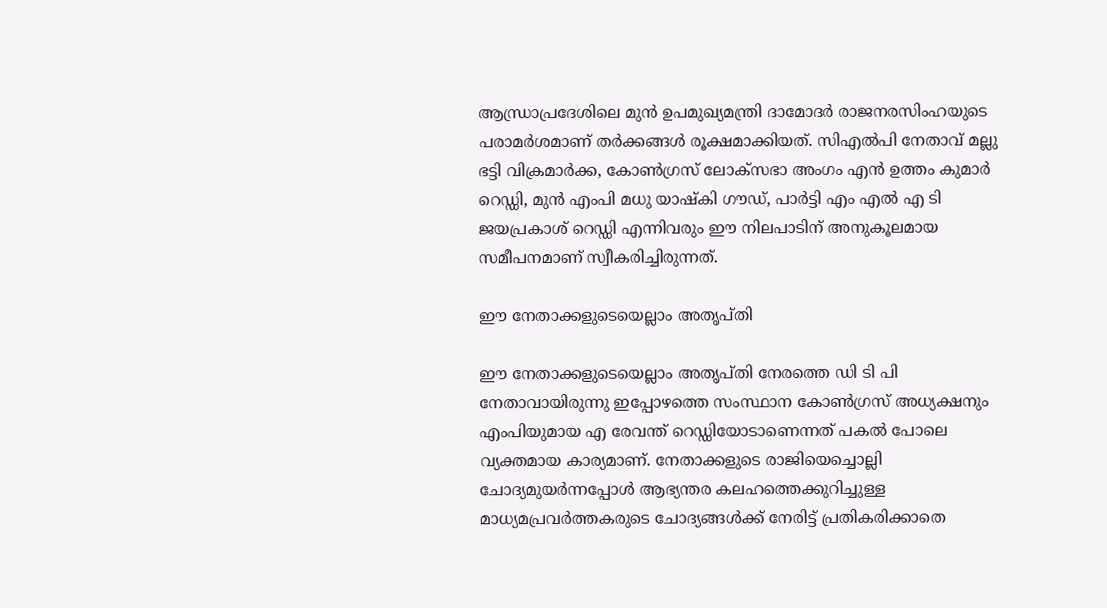ആന്ധ്രാപ്രദേശിലെ മുൻ ഉപമുഖ്യമന്ത്രി ദാമോദർ രാജനരസിംഹയുടെ പരാമർശമാണ് തർക്കങ്ങള്‍ രൂക്ഷമാക്കിയത്. സിഎൽപി നേതാവ് മല്ലു ഭട്ടി വിക്രമാർക്ക, കോൺഗ്രസ് ലോക്‌സഭാ അംഗം എൻ ഉത്തം കുമാർ റെഡ്ഡി, മുൻ എംപി മധു യാഷ്‌കി ഗൗഡ്, പാർട്ടി എം എൽ എ ടി ജയപ്രകാശ് റെഡ്ഡി എന്നിവരും ഈ നിലപാടിന് അനുകൂലമായ സമീപനമാണ് സ്വീകരിച്ചിരുന്നത്.

ഈ നേതാക്കളുടെയെല്ലാം അതൃപ്തി

ഈ നേതാക്കളുടെയെല്ലാം അതൃപ്തി നേരത്തെ ഡി ടി പി നേതാവായിരുന്നു ഇപ്പോഴത്തെ സംസ്ഥാന കോൺഗ്രസ് അധ്യക്ഷനും എംപിയുമായ എ രേവന്ത് റെഡ്ഡിയോടാണെന്നത് പകല്‍ പോലെ വ്യക്തമായ കാര്യമാണ്. നേതാക്കളുടെ രാജിയെച്ചൊല്ലി ചോദ്യമുയർന്നപ്പോള്‍ ആഭ്യന്തര കലഹത്തെക്കുറിച്ചുള്ള മാധ്യമപ്രവർത്തകരുടെ ചോദ്യങ്ങൾക്ക് നേരിട്ട് പ്രതികരിക്കാതെ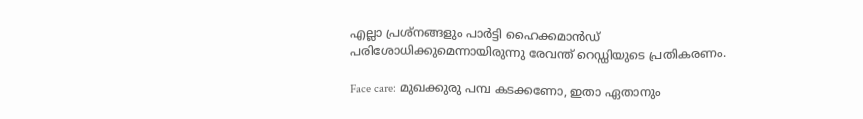എല്ലാ പ്രശ്നങ്ങളും പാർട്ടി ഹൈക്കമാൻഡ് പരിശോധിക്കുമെന്നായിരുന്നു രേവന്ത് റെഡ്ഡിയുടെ പ്രതികരണം.

Face care: മുഖക്കുരു പമ്പ കടക്കണോ, ഇതാ ഏതാനും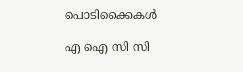പൊടിക്കൈകള്‍

എ ഐ സി സി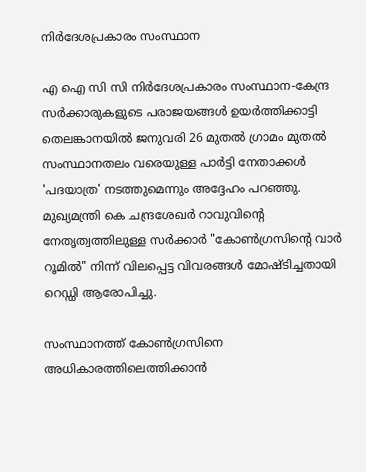നിർദേശപ്രകാരം സംസ്ഥാന

എ ഐ സി സി നിർദേശപ്രകാരം സംസ്ഥാന-കേന്ദ്ര സർക്കാരുകളുടെ പരാജയങ്ങൾ ഉയർത്തിക്കാട്ടി തെലങ്കാനയിൽ ജനുവരി 26 മുതൽ ഗ്രാമം മുതൽ സംസ്ഥാനതലം വരെയുള്ള പാർട്ടി നേതാക്കൾ 'പദയാത്ര' നടത്തുമെന്നും അദ്ദേഹം പറഞ്ഞു. മുഖ്യമന്ത്രി കെ ചന്ദ്രശേഖർ റാവുവിന്റെ നേതൃത്വത്തിലുള്ള സർക്കാർ "കോൺഗ്രസിന്റെ വാർ റൂമിൽ" നിന്ന് വിലപ്പെട്ട വിവരങ്ങൾ മോഷ്ടിച്ചതായി റെഡ്ഡി ആരോപിച്ചു.

സംസ്ഥാനത്ത് കോൺഗ്രസിനെ അധികാരത്തിലെത്തിക്കാൻ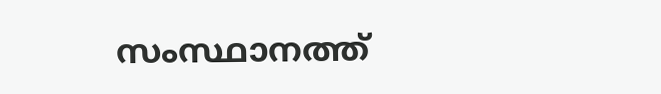സംസ്ഥാനത്ത്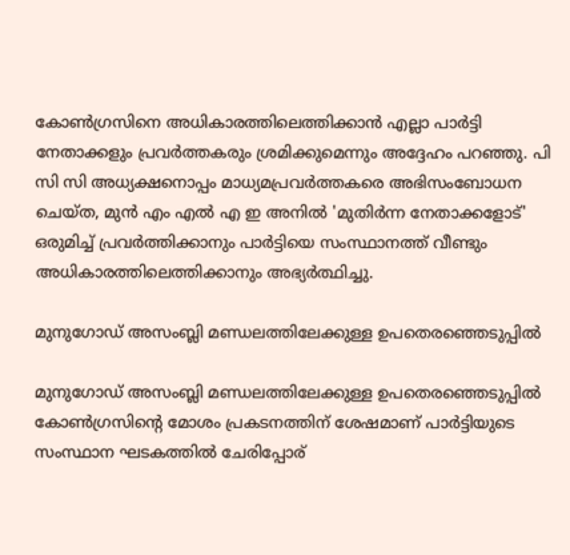കോൺഗ്രസിനെ അധികാരത്തിലെത്തിക്കാൻ എല്ലാ പാർട്ടി നേതാക്കളും പ്രവർത്തകരും ശ്രമിക്കുമെന്നും അദ്ദേഹം പറഞ്ഞു. പി സി സി അധ്യക്ഷനൊപ്പം മാധ്യമപ്രവർത്തകരെ അഭിസംബോധന ചെയ്ത, മുൻ എം എൽ എ ഇ അനിൽ 'മുതിർന്ന നേതാക്കളോട്' ഒരുമിച്ച് പ്രവർത്തിക്കാനും പാർട്ടിയെ സംസ്ഥാനത്ത് വീണ്ടും അധികാരത്തിലെത്തിക്കാനും അഭ്യർത്ഥിച്ചു.

മുനുഗോഡ് അസംബ്ലി മണ്ഡലത്തിലേക്കുള്ള ഉപതെരഞ്ഞെടുപ്പിൽ

മുനുഗോഡ് അസംബ്ലി മണ്ഡലത്തിലേക്കുള്ള ഉപതെരഞ്ഞെടുപ്പിൽ കോൺഗ്രസിന്റെ മോശം പ്രകടനത്തിന് ശേഷമാണ് പാർട്ടിയുടെ സംസ്ഥാന ഘടകത്തിൽ ചേരിപ്പോര്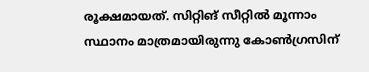രൂക്ഷമായത്. സിറ്റിങ് സീറ്റില്‍ മൂന്നാം സ്ഥാനം മാത്രമായിരുന്നു കോണ്‍ഗ്രസിന്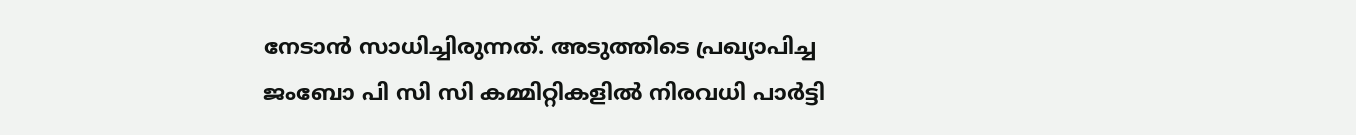നേടാന്‍ സാധിച്ചിരുന്നത്. അടുത്തിടെ പ്രഖ്യാപിച്ച ജംബോ പി സി സി കമ്മിറ്റികളിൽ നിരവധി പാർട്ടി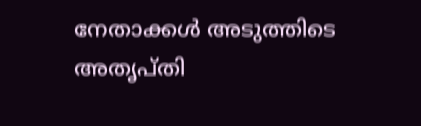നേതാക്കൾ അടുത്തിടെ അതൃപ്തി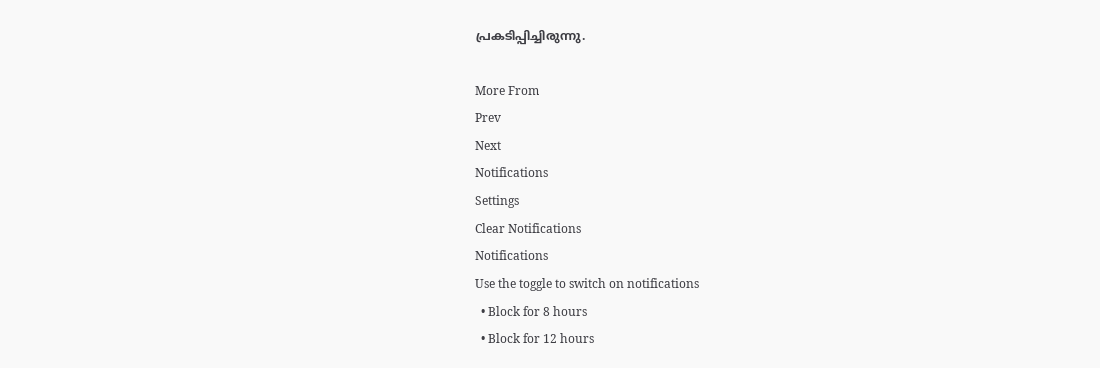പ്രകടിപ്പിച്ചിരുന്നു.

More From
Prev
Next
Notifications
Settings
Clear Notifications
Notifications
Use the toggle to switch on notifications
  • Block for 8 hours
  • Block for 12 hours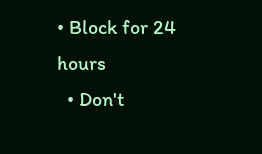• Block for 24 hours
  • Don't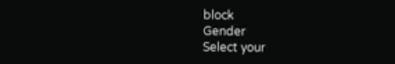block
Gender
Select your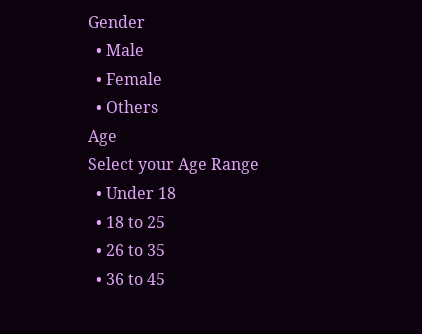Gender
  • Male
  • Female
  • Others
Age
Select your Age Range
  • Under 18
  • 18 to 25
  • 26 to 35
  • 36 to 45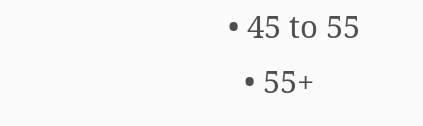• 45 to 55
  • 55+